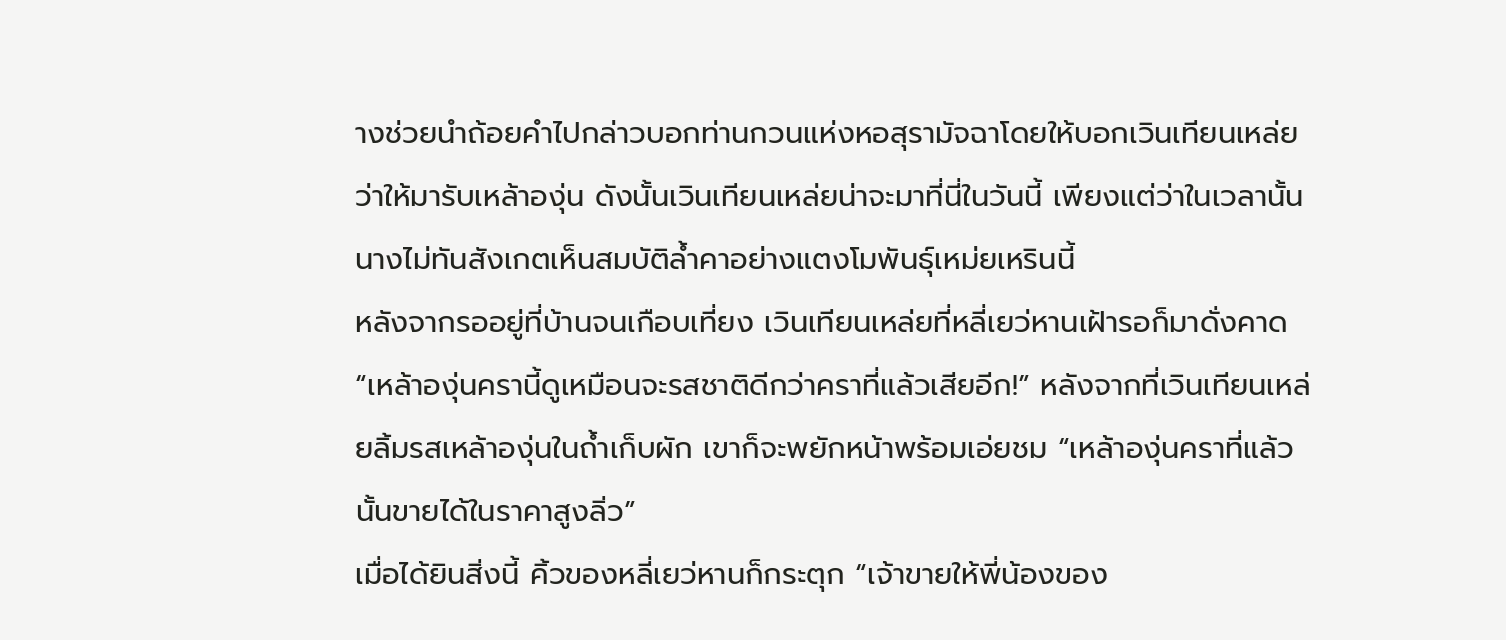างช่วยนำถ้อยคำไปกล่าวบอกท่านกวนแห่งหอสุรามัจฉาโดยให้บอกเวินเทียนเหล่ยว่าให้มารับเหล้าองุ่น ดังนั้นเวินเทียนเหล่ยน่าจะมาที่นี่ในวันนี้ เพียงแต่ว่าในเวลานั้นนางไม่ทันสังเกตเห็นสมบัติล้ำคาอย่างแตงโมพันธุ์เหม่ยเหรินนี้
หลังจากรออยู่ที่บ้านจนเกือบเที่ยง เวินเทียนเหล่ยที่หลี่เยว่หานเฝ้ารอก็มาดั่งคาด
“เหล้าองุ่นครานี้ดูเหมือนจะรสชาติดีกว่าคราที่แล้วเสียอีก!” หลังจากที่เวินเทียนเหล่ยลิ้มรสเหล้าองุ่นในถ้ำเก็บผัก เขาก็จะพยักหน้าพร้อมเอ่ยชม “เหล้าองุ่นคราที่แล้วนั้นขายได้ในราคาสูงลิ่ว”
เมื่อได้ยินสิ่งนี้ คิ้วของหลี่เยว่หานก็กระตุก “เจ้าขายให้พี่น้องของ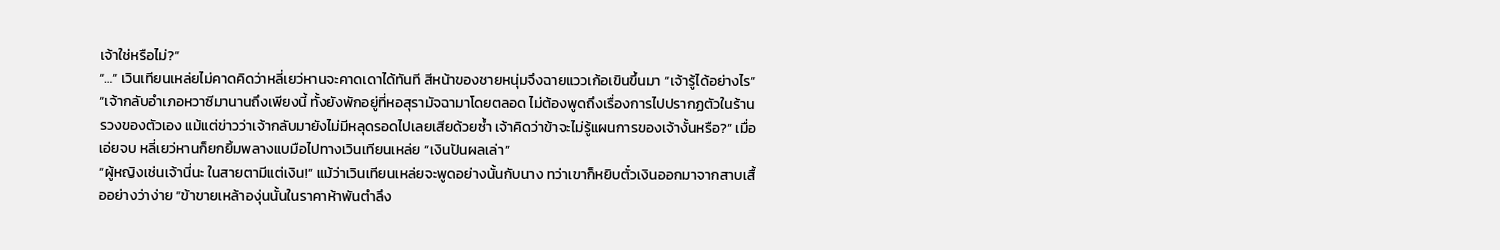เจ้าใช่หรือไม่?”
“…” เวินเทียนเหล่ยไม่คาดคิดว่าหลี่เยว่หานจะคาดเดาได้ทันที สีหน้าของชายหนุ่มจึงฉายแววเก้อเขินขึ้นมา “เจ้ารู้ได้อย่างไร”
“เจ้ากลับอำเภอหวาซีมานานถึงเพียงนี้ ทั้งยังพักอยู่ที่หอสุรามัจฉามาโดยตลอด ไม่ต้องพูดถึงเรื่องการไปปรากฏตัวในร้านรวงของตัวเอง แม้แต่ข่าวว่าเจ้ากลับมายังไม่มีหลุดรอดไปเลยเสียด้วยซ้ำ เจ้าคิดว่าข้าจะไม่รู้แผนการของเจ้างั้นหรือ?” เมื่อเอ่ยจบ หลี่เยว่หานก็ยกยิ้มพลางแบมือไปทางเวินเทียนเหล่ย “เงินปันผลเล่า”
“ผู้หญิงเช่นเจ้านี่นะ ในสายตามีแต่เงิน!” แม้ว่าเวินเทียนเหล่ยจะพูดอย่างนั้นกับนาง ทว่าเขาก็หยิบตั๋วเงินออกมาจากสาบเสื้ออย่างว่าง่าย “ข้าขายเหล้าองุ่นนั้นในราคาห้าพันตำลึง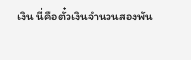เงิน นี่คือตั๋วเงินจำนวนสองพัน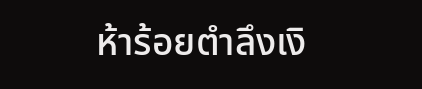ห้าร้อยตำลึงเงิ